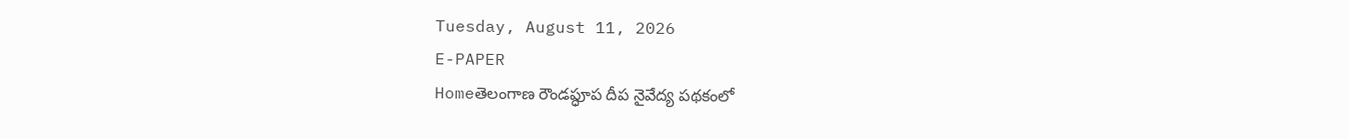Tuesday, August 11, 2026
E-PAPER
Homeతెలంగాణ రౌండప్ధూప దీప నైవేద్య పథకంలో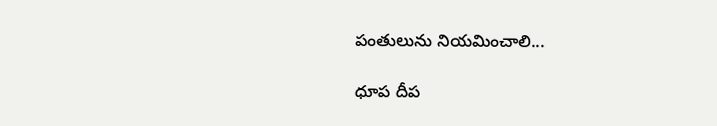పంతులును నియమించాలి...

ధూప దీప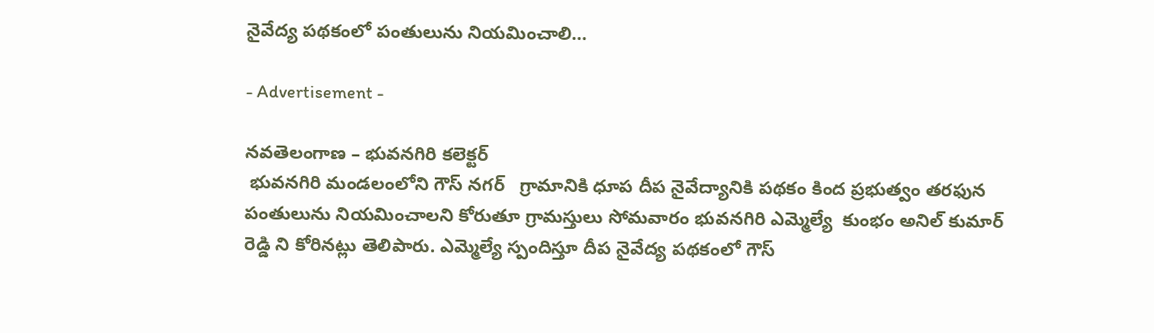నైవేద్య పథకంలో పంతులును నియమించాలి…

- Advertisement -

నవతెలంగాణ – భువనగిరి కలెక్టర్
 భువనగిరి మండలంలోని గౌస్ నగర్   గ్రామానికి ధూప దీప నైవేద్యానికి పథకం కింద ప్రభుత్వం తరఫున పంతులును నియమించాలని కోరుతూ గ్రామస్తులు సోమవారం భువనగిరి ఎమ్మెల్యే  కుంభం అనిల్ కుమార్ రెడ్డి ని కోరినట్లు తెలిపారు. ఎమ్మెల్యే స్పందిస్తూ దీప నైవేద్య పథకంలో గౌస్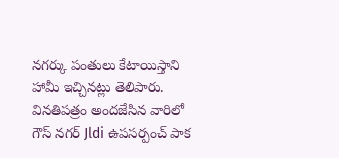నగర్కు పంతులు కేటాయిస్తాని హామీ ఇచ్చినట్లు తెలిపారు.  వినతిపత్రం అందజేసిన వారిలో గౌస్ నగర్ Jldi ఉపసర్పంచ్ పాక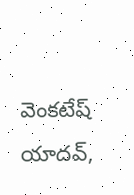వెంకటేష్  యాదవ్,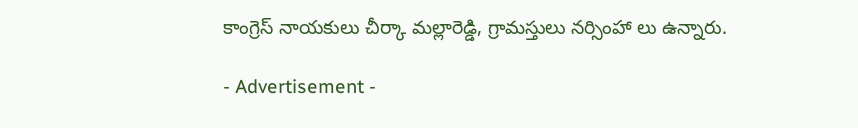కాంగ్రెస్ నాయకులు చీర్కా మల్లారెడ్డి, గ్రామస్తులు నర్సింహా లు ఉన్నారు.

- Advertisement -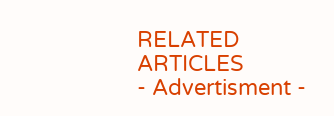RELATED ARTICLES
- Advertisment -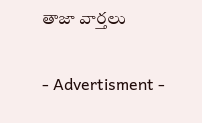తాజా వార్తలు

- Advertisment -